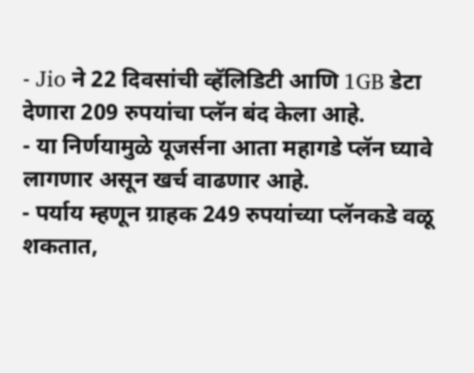- Jio ने 22 दिवसांची व्हॅलिडिटी आणि 1GB डेटा देणारा 209 रुपयांचा प्लॅन बंद केला आहे.
- या निर्णयामुळे यूजर्सना आता महागडे प्लॅन घ्यावे लागणार असून खर्च वाढणार आहे.
- पर्याय म्हणून ग्राहक 249 रुपयांच्या प्लॅनकडे वळू शकतात,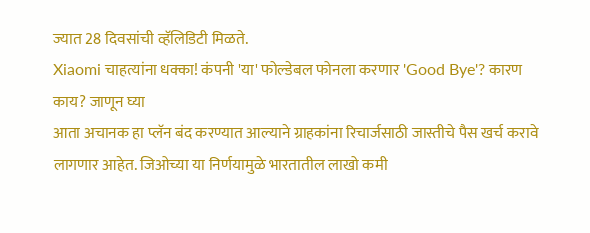ज्यात 28 दिवसांची व्हॅलिडिटी मिळते.
Xiaomi चाहत्यांना धक्का! कंपनी 'या' फोल्डेबल फोनला करणार 'Good Bye'? कारण काय? जाणून घ्या
आता अचानक हा प्लॅन बंद करण्यात आल्याने ग्राहकांना रिचार्जसाठी जास्तीचे पैस खर्च करावे लागणार आहेत. जिओच्या या निर्णयामुळे भारतातील लाखो कमी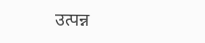उत्पन्न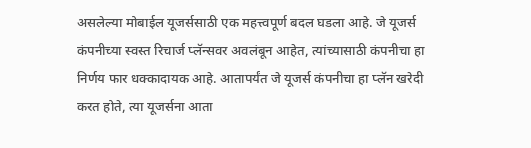असलेल्या मोबाईल यूजर्ससाठी एक महत्त्वपूर्ण बदल घडला आहे. जे यूजर्स कंपनीच्या स्वस्त रिचार्ज प्लॅन्सवर अवलंबून आहेत, त्यांच्यासाठी कंपनीचा हा निर्णय फार धक्कादायक आहे. आतापर्यंत जे यूजर्स कंपनीचा हा प्लॅन खरेदी करत होते, त्या यूजर्सना आता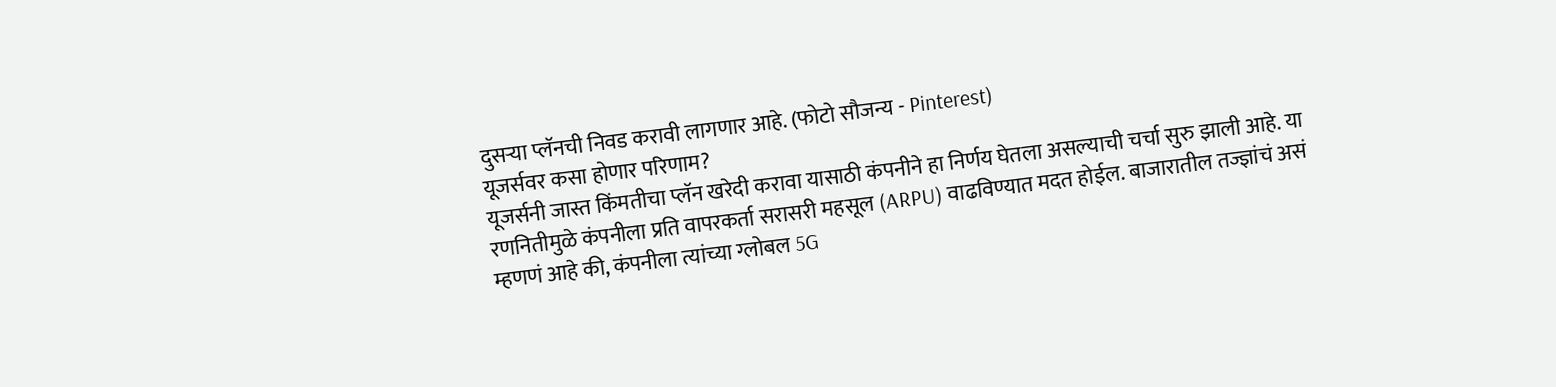दुसऱ्या प्लॅनची निवड करावी लागणार आहे. (फोटो सौजन्य - Pinterest)
यूजर्सवर कसा होणार परिणाम?
यूजर्सनी जास्त किंमतीचा प्लॅन खरेदी करावा यासाठी कंपनीने हा निर्णय घेतला असल्याची चर्चा सुरु झाली आहे. या रणनितीमुळे कंपनीला प्रति वापरकर्ता सरासरी महसूल (ARPU) वाढविण्यात मदत होईल. बाजारातील तज्ज्ञांचं असं म्हणणं आहे की, कंपनीला त्यांच्या ग्लोबल 5G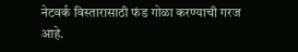नेटवर्क विस्तारासाठी फंड गोळा करण्याची गरज आहे.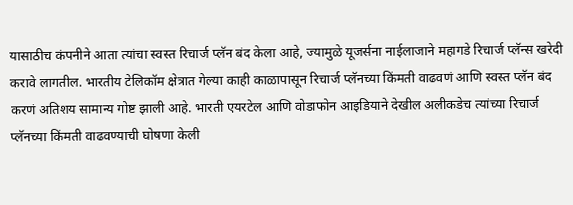यासाठीच कंपनीने आता त्यांचा स्वस्त रिचार्ज प्लॅन बंद केला आहे, ज्यामुळे यूजर्सना नाईलाजाने महागडे रिचार्ज प्लॅन्स खरेदी करावे लागतील. भारतीय टेलिकॉम क्षेत्रात गेल्या काही काळापासून रिचार्ज प्लॅनच्या किंमती वाढवणं आणि स्वस्त प्लॅन बंद करणं अतिशय सामान्य गोष्ट झाली आहे. भारती एयरटेल आणि वोडाफोन आइडियाने देखील अलीकडेच त्यांच्या रिचार्ज प्लॅनच्या किंमती वाढवण्याची घोषणा केली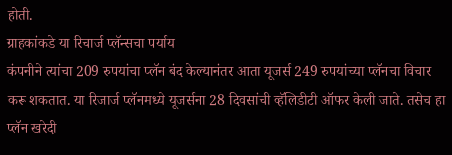होती.
ग्राहकांकडे या रिचार्ज प्लॅन्सचा पर्याय
कंपनीने त्यांचा 209 रुपयांचा प्लॅन बंद केल्यानंतर आता यूजर्स 249 रुपयांच्या प्लॅनचा विचार करू शकतात. या रिजार्ज प्लॅनमध्ये यूजर्सना 28 दिवसांची व्हॅलिडीटी ऑफर केली जाते. तसेच हा प्लॅन खरेदी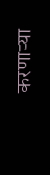करणाऱ्या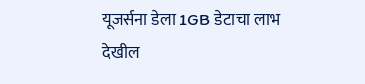यूजर्सना डेला 1GB डेटाचा लाभ देखील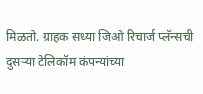मिळतो. ग्राहक सध्या जिओ रिचार्ज प्लॅन्सची दुसऱ्या टेलिकॉम कंपन्यांच्या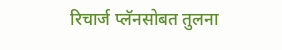रिचार्ज प्लॅनसोबत तुलना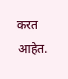करत आहेत.